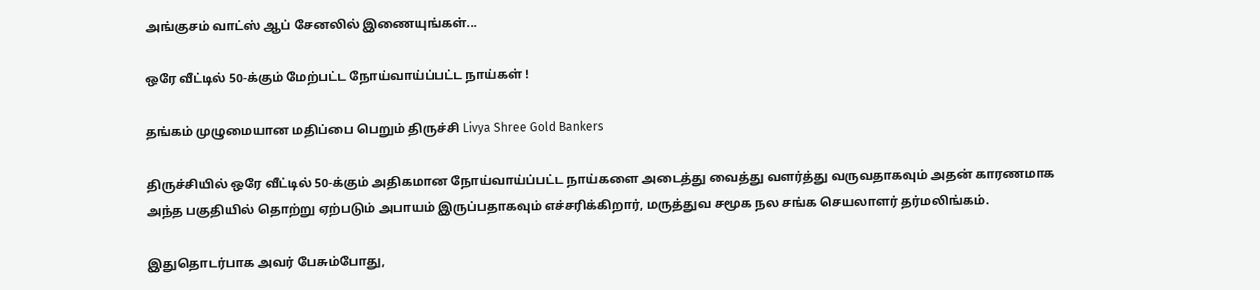அங்குசம் வாட்ஸ் ஆப் சேனலில் இணையுங்கள்...

ஒரே வீட்டில் 50-க்கும் மேற்பட்ட நோய்வாய்ப்பட்ட நாய்கள் !

தங்கம் முழுமையான மதிப்பை பெறும் திருச்சி Livya Shree Gold Bankers

திருச்சியில் ஒரே வீட்டில் 50-க்கும் அதிகமான நோய்வாய்ப்பட்ட நாய்களை அடைத்து வைத்து வளர்த்து வருவதாகவும் அதன் காரணமாக அந்த பகுதியில் தொற்று ஏற்படும் அபாயம் இருப்பதாகவும் எச்சரிக்கிறார், மருத்துவ சமூக நல சங்க செயலாளர் தர்மலிங்கம்.

இதுதொடர்பாக அவர் பேசும்போது,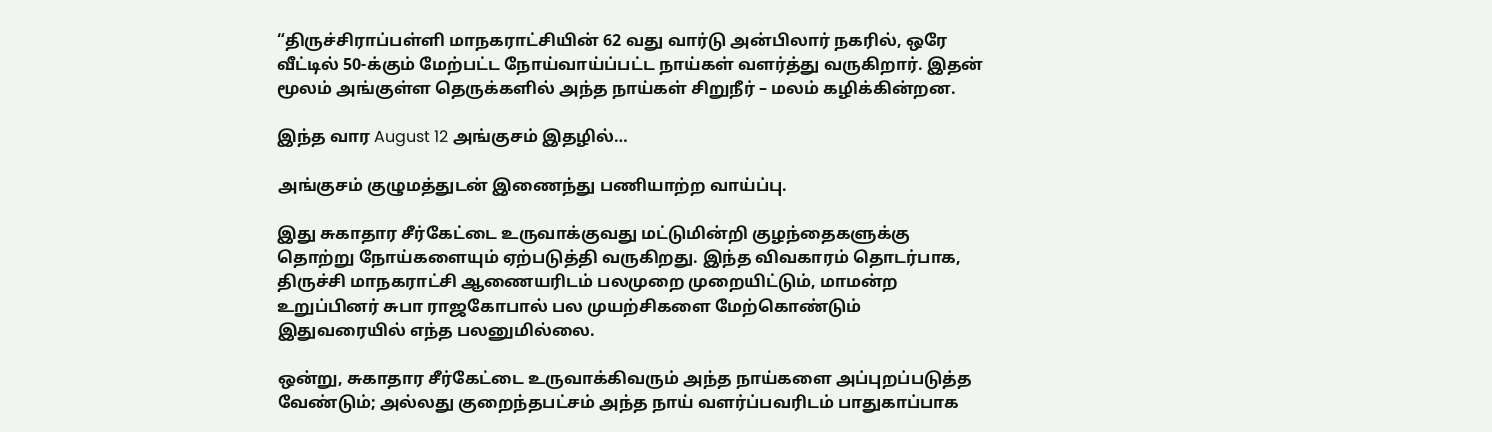“திருச்சிராப்பள்ளி மாநகராட்சியின் 62 வது வார்டு அன்பிலார் நகரில், ஒரே வீட்டில் 50-க்கும் மேற்பட்ட நோய்வாய்ப்பட்ட நாய்கள் வளர்த்து வருகிறார். இதன் மூலம் அங்குள்ள தெருக்களில் அந்த நாய்கள் சிறுநீர் – மலம் கழிக்கின்றன.

இந்த வார August 12 அங்குசம் இதழில்…

அங்குசம் குழுமத்துடன் இணைந்து பணியாற்ற வாய்ப்பு.

இது சுகாதார சீர்கேட்டை உருவாக்குவது மட்டுமின்றி குழந்தைகளுக்கு தொற்று நோய்களையும் ஏற்படுத்தி வருகிறது. இந்த விவகாரம் தொடர்பாக, திருச்சி மாநகராட்சி ஆணையரிடம் பலமுறை முறையிட்டும், மாமன்ற உறுப்பினர் சுபா ராஜகோபால் பல முயற்சிகளை மேற்கொண்டும் இதுவரையில் எந்த பலனுமில்லை.

ஒன்று, சுகாதார சீர்கேட்டை உருவாக்கிவரும் அந்த நாய்களை அப்புறப்படுத்த வேண்டும்; அல்லது குறைந்தபட்சம் அந்த நாய் வளர்ப்பவரிடம் பாதுகாப்பாக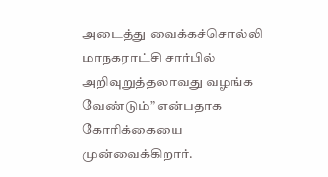அடைத்து வைக்கச்சொல்லி மாநகராட்சி சார்பில் அறிவுறுத்தலாவது வழங்க வேண்டும்” என்பதாக கோரிக்கையை முன்வைக்கிறார்.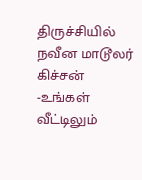திருச்சியில் நவீன மாடூலர் கிச்சன் -உங்கள் வீட்டிலும்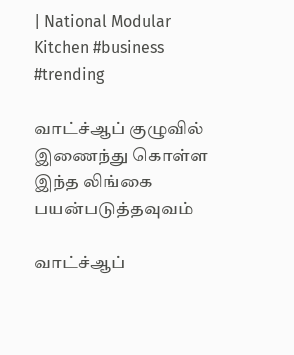| National Modular Kitchen #business #trending

வாட்ச்ஆப் குழுவில் இணைந்து கொள்ள இந்த லிங்கை பயன்படுத்தவுவம்

வாட்ச்ஆப்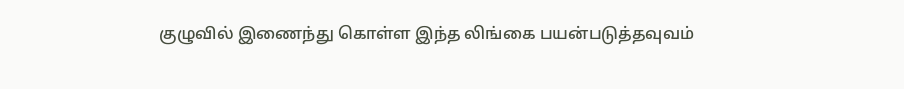குழுவில் இணைந்து கொள்ள இந்த லிங்கை பயன்படுத்தவுவம்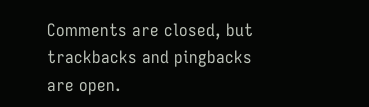Comments are closed, but trackbacks and pingbacks are open.